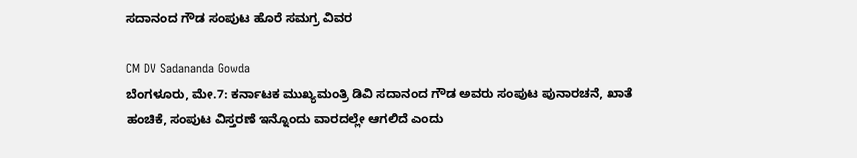ಸದಾನಂದ ಗೌಡ ಸಂಪುಟ ಹೊರೆ ಸಮಗ್ರ ವಿವರ

CM DV Sadananda Gowda
ಬೆಂಗಳೂರು, ಮೇ.7: ಕರ್ನಾಟಕ ಮುಖ್ಯಮಂತ್ರಿ ಡಿವಿ ಸದಾನಂದ ಗೌಡ ಅವರು ಸಂಪುಟ ಪುನಾರಚನೆ, ಖಾತೆ ಹಂಚಿಕೆ, ಸಂಪುಟ ವಿಸ್ತರಣೆ ಇನ್ನೊಂದು ವಾರದಲ್ಲೇ ಆಗಲಿದೆ ಎಂದು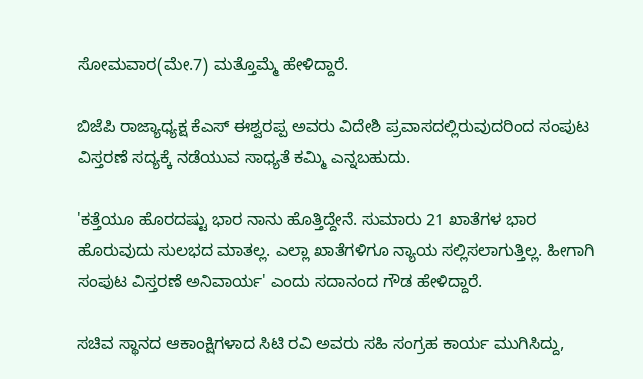ಸೋಮವಾರ(ಮೇ.7) ಮತ್ತೊಮ್ಮೆ ಹೇಳಿದ್ದಾರೆ.

ಬಿಜೆಪಿ ರಾಜ್ಯಾಧ್ಯಕ್ಷ ಕೆಎಸ್ ಈಶ್ವರಪ್ಪ ಅವರು ವಿದೇಶಿ ಪ್ರವಾಸದಲ್ಲಿರುವುದರಿಂದ ಸಂಪುಟ ವಿಸ್ತರಣೆ ಸದ್ಯಕ್ಕೆ ನಡೆಯುವ ಸಾಧ್ಯತೆ ಕಮ್ಮಿ ಎನ್ನಬಹುದು.

'ಕತ್ತೆಯೂ ಹೊರದಷ್ಟು ಭಾರ ನಾನು ಹೊತ್ತಿದ್ದೇನೆ. ಸುಮಾರು 21 ಖಾತೆಗಳ ಭಾರ ಹೊರುವುದು ಸುಲಭದ ಮಾತಲ್ಲ. ಎಲ್ಲಾ ಖಾತೆಗಳಿಗೂ ನ್ಯಾಯ ಸಲ್ಲಿಸಲಾಗುತ್ತಿಲ್ಲ. ಹೀಗಾಗಿ ಸಂಪುಟ ವಿಸ್ತರಣೆ ಅನಿವಾರ್ಯ' ಎಂದು ಸದಾನಂದ ಗೌಡ ಹೇಳಿದ್ದಾರೆ.

ಸಚಿವ ಸ್ಥಾನದ ಆಕಾಂಕ್ಷಿಗಳಾದ ಸಿಟಿ ರವಿ ಅವರು ಸಹಿ ಸಂಗ್ರಹ ಕಾರ್ಯ ಮುಗಿಸಿದ್ದು,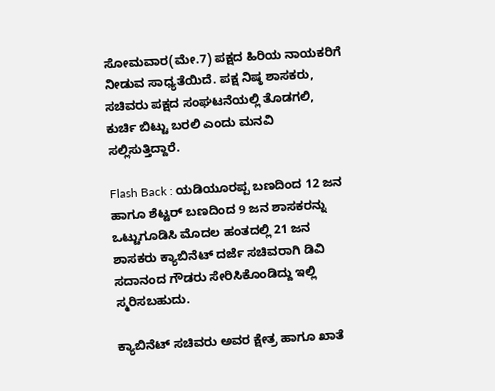ಸೋಮವಾರ(ಮೇ.7) ಪಕ್ಷದ ಹಿರಿಯ ನಾಯಕರಿಗೆ ನೀಡುವ ಸಾಧ್ಯತೆಯಿದೆ. ಪಕ್ಷ ನಿಷ್ಠ ಶಾಸಕರು, ಸಚಿವರು ಪಕ್ಷದ ಸಂಘಟನೆಯಲ್ಲಿ ತೊಡಗಲಿ, ಕುರ್ಚಿ ಬಿಟ್ಟು ಬರಲಿ ಎಂದು ಮನವಿ ಸಲ್ಲಿಸುತ್ತಿದ್ದಾರೆ.

Flash Back : ಯಡಿಯೂರಪ್ಪ ಬಣದಿಂದ 12 ಜನ ಹಾಗೂ ಶೆಟ್ಟರ್ ಬಣದಿಂದ 9 ಜನ ಶಾಸಕರನ್ನು ಒಟ್ಟುಗೂಡಿಸಿ ಮೊದಲ ಹಂತದಲ್ಲಿ 21 ಜನ ಶಾಸಕರು ಕ್ಯಾಬಿನೆಟ್ ದರ್ಜೆ ಸಚಿವರಾಗಿ ಡಿವಿ ಸದಾನಂದ ಗೌಡರು ಸೇರಿಸಿಕೊಂಡಿದ್ದು ಇಲ್ಲಿ ಸ್ಮರಿಸಬಹುದು.

ಕ್ಯಾಬಿನೆಟ್ ಸಚಿವರು ಅವರ ಕ್ಷೇತ್ರ ಹಾಗೂ ಖಾತೆ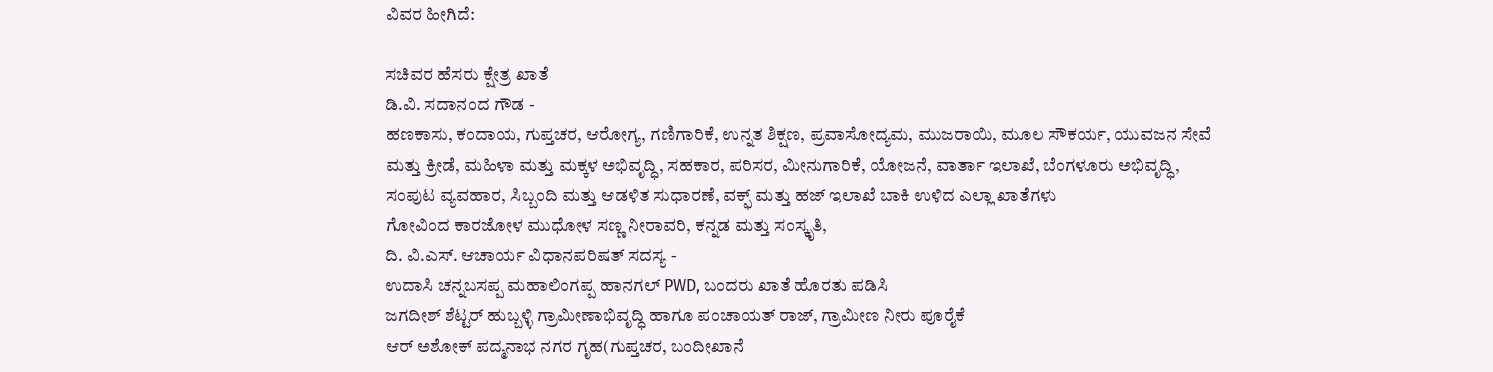ವಿವರ ಹೀಗಿದೆ:

ಸಚಿವರ ಹೆಸರು ಕ್ಷೇತ್ರ ಖಾತೆ
ಡಿ.ವಿ. ಸದಾನಂದ ಗೌಡ -
ಹಣಕಾಸು, ಕಂದಾಯ, ಗುಪ್ತಚರ, ಆರೋಗ್ಯ, ಗಣಿಗಾರಿಕೆ, ಉನ್ನತ ಶಿಕ್ಷಣ, ಪ್ರವಾಸೋದ್ಯಮ, ಮುಜರಾಯಿ, ಮೂಲ ಸೌಕರ್ಯ, ಯುವಜನ ಸೇವೆ ಮತ್ತು ಕ್ರೀಡೆ, ಮಹಿಳಾ ಮತ್ತು ಮಕ್ಕಳ ಅಭಿವೃದ್ಧಿ, ಸಹಕಾರ, ಪರಿಸರ, ಮೀನುಗಾರಿಕೆ, ಯೋಜನೆ, ವಾರ್ತಾ ಇಲಾಖೆ, ಬೆಂಗಳೂರು ಅಭಿವೃದ್ಧಿ, ಸಂಪುಟ ವ್ಯವಹಾರ, ಸಿಬ್ಬಂದಿ ಮತ್ತು ಆಡಳಿತ ಸುಧಾರಣೆ, ವಕ್ಫ್ ಮತ್ತು ಹಜ್ ಇಲಾಖೆ ಬಾಕಿ ಉಳಿದ ಎಲ್ಲಾ ಖಾತೆಗಳು
ಗೋವಿಂದ ಕಾರಜೋಳ ಮುಧೋಳ ಸಣ್ಣ ನೀರಾವರಿ, ಕನ್ನಡ ಮತ್ತು ಸಂಸ್ಕೃತಿ,
ದಿ. ವಿ.ಎಸ್. ಆಚಾರ್ಯ ವಿಧಾನಪರಿಷತ್ ಸದಸ್ಯ -
ಉದಾಸಿ ಚನ್ನಬಸಪ್ಪ ಮಹಾಲಿಂಗಪ್ಪ ಹಾನಗಲ್ PWD, ಬಂದರು ಖಾತೆ ಹೊರತು ಪಡಿಸಿ
ಜಗದೀಶ್ ಶೆಟ್ಟರ್ ಹುಬ್ಬಳ್ಳಿ ಗ್ರಾಮೀಣಾಭಿವೃದ್ಧಿ ಹಾಗೂ ಪಂಚಾಯತ್ ರಾಜ್, ಗ್ರಾಮೀಣ ನೀರು ಪೂರೈಕೆ
ಆರ್ ಅಶೋಕ್ ಪದ್ಮನಾಭ ನಗರ ಗೃಹ(ಗುಪ್ತಚರ, ಬಂದೀಖಾನೆ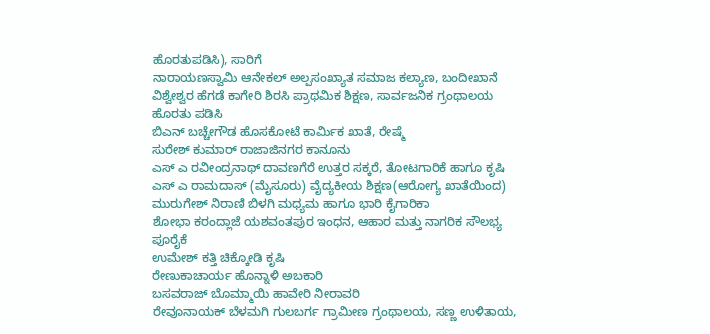ಹೊರತುಪಡಿಸಿ), ಸಾರಿಗೆ
ನಾರಾಯಣಸ್ವಾಮಿ ಆನೇಕಲ್ ಅಲ್ಪಸಂಖ್ಯಾತ ಸಮಾಜ ಕಲ್ಯಾಣ, ಬಂದೀಖಾನೆ
ವಿಶ್ವೇಶ್ವರ ಹೆಗಡೆ ಕಾಗೇರಿ ಶಿರಸಿ ಪ್ರಾಥಮಿಕ ಶಿಕ್ಷಣ, ಸಾರ್ವಜನಿಕ ಗ್ರಂಥಾಲಯ ಹೊರತು ಪಡಿಸಿ
ಬಿಎನ್ ಬಚ್ಚೇಗೌಡ ಹೊಸಕೋಟೆ ಕಾರ್ಮಿಕ ಖಾತೆ, ರೇಷ್ಮೆ
ಸುರೇಶ್ ಕುಮಾರ್ ರಾಜಾಜಿನಗರ ಕಾನೂನು
ಎಸ್ ಎ ರವೀಂದ್ರನಾಥ್ ದಾವಣಗೆರೆ ಉತ್ತರ ಸಕ್ಕರೆ, ತೋಟಗಾರಿಕೆ ಹಾಗೂ ಕೃಷಿ
ಎಸ್ ಎ ರಾಮದಾಸ್ (ಮೈಸೂರು) ವೈದ್ಯಕೀಯ ಶಿಕ್ಷಣ(ಆರೋಗ್ಯ ಖಾತೆಯಿಂದ)
ಮುರುಗೇಶ್ ನಿರಾಣಿ ಬಿಳಗಿ ಮಧ್ಯಮ ಹಾಗೂ ಭಾರಿ ಕೈಗಾರಿಕಾ
ಶೋಭಾ ಕರಂದ್ಲಾಜೆ ಯಶವಂತಪುರ ಇಂಧನ, ಆಹಾರ ಮತ್ತು ನಾಗರಿಕ ಸೌಲಭ್ಯ ಪೂರೈಕೆ
ಉಮೇಶ್ ಕತ್ತಿ ಚಿಕ್ಕೋಡಿ ಕೃಷಿ
ರೇಣುಕಾಚಾರ್ಯ ಹೊನ್ನಾಳಿ ಅಬಕಾರಿ
ಬಸವರಾಜ್ ಬೊಮ್ಮಾಯಿ ಹಾವೇರಿ ನೀರಾವರಿ
ರೇವೂನಾಯಕ್ ಬೆಳಮಗಿ ಗುಲಬರ್ಗ ಗ್ರಾಮೀಣ ಗ್ರಂಥಾಲಯ, ಸಣ್ಣ ಉಳಿತಾಯ,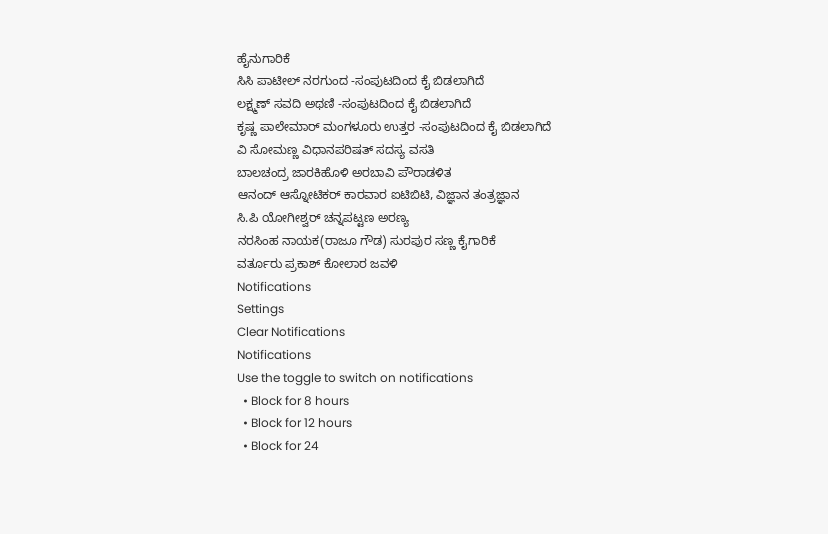ಹೈನುಗಾರಿಕೆ
ಸಿಸಿ ಪಾಟೀಲ್ ನರಗುಂದ -ಸಂಪುಟದಿಂದ ಕೈ ಬಿಡಲಾಗಿದೆ
ಲಕ್ಷ್ಮಣ್ ಸವದಿ ಅಥಣಿ -ಸಂಪುಟದಿಂದ ಕೈ ಬಿಡಲಾಗಿದೆ
ಕೃಷ್ಣ ಪಾಲೇಮಾರ್ ಮಂಗಳೂರು ಉತ್ತರ -ಸಂಪುಟದಿಂದ ಕೈ ಬಿಡಲಾಗಿದೆ
ವಿ ಸೋಮಣ್ಣ ವಿಧಾನಪರಿಷತ್ ಸದಸ್ಯ ವಸತಿ
ಬಾಲಚಂದ್ರ ಜಾರಕಿಹೊಳಿ ಅರಬಾವಿ ಪೌರಾಡಳಿತ
ಆನಂದ್ ಆಸ್ನೋಟಿಕರ್ ಕಾರವಾರ ಐಟಿಬಿಟಿ, ವಿಜ್ಞಾನ ತಂತ್ರಜ್ಞಾನ
ಸಿ.ಪಿ ಯೋಗೀಶ್ವರ್ ಚನ್ನಪಟ್ಟಣ ಅರಣ್ಯ
ನರಸಿಂಹ ನಾಯಕ(ರಾಜೂ ಗೌಡ) ಸುರಪುರ ಸಣ್ಣ ಕೈಗಾರಿಕೆ
ವರ್ತೂರು ಪ್ರಕಾಶ್ ಕೋಲಾರ ಜವಳಿ
Notifications
Settings
Clear Notifications
Notifications
Use the toggle to switch on notifications
  • Block for 8 hours
  • Block for 12 hours
  • Block for 24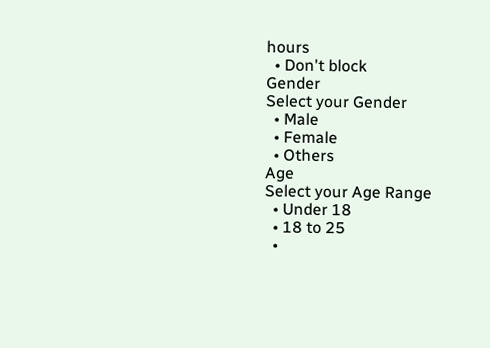hours
  • Don't block
Gender
Select your Gender
  • Male
  • Female
  • Others
Age
Select your Age Range
  • Under 18
  • 18 to 25
  •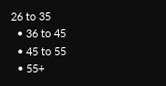26 to 35
  • 36 to 45
  • 45 to 55
  • 55+